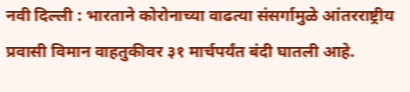नवी दिल्ली : भारताने कोरोनाच्या वाढत्या संसर्गामुळे आंतरराष्ट्रीय प्रवासी विमान वाहतुकीवर ३१ मार्चपर्यंत बंदी घातली आहे.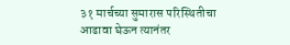३१ मार्चच्या सुमारास परिस्थितीचा आढावा घेऊन त्यानंतर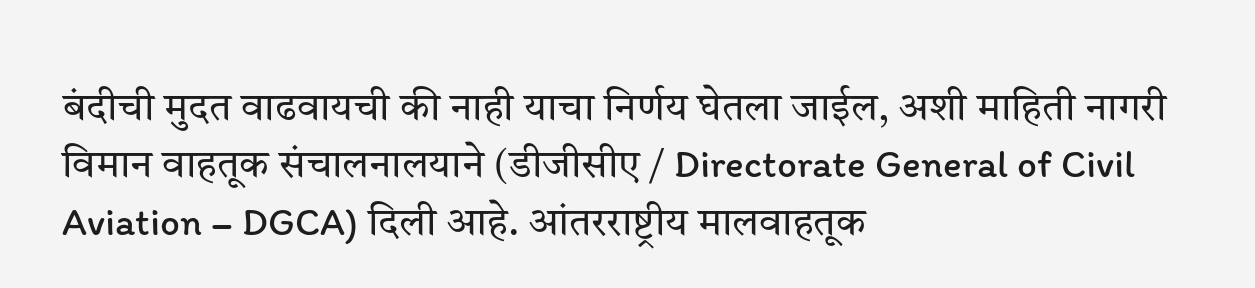बंदीची मुदत वाढवायची की नाही याचा निर्णय घेतला जाईल, अशी माहिती नागरी विमान वाहतूक संचालनालयाने (डीजीसीए / Directorate General of Civil Aviation – DGCA) दिली आहे. आंतरराष्ट्रीय मालवाहतूक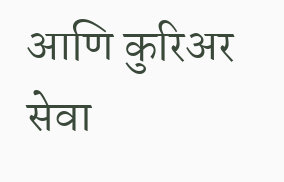आणि कुरिअर सेवा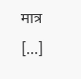मात्र […]